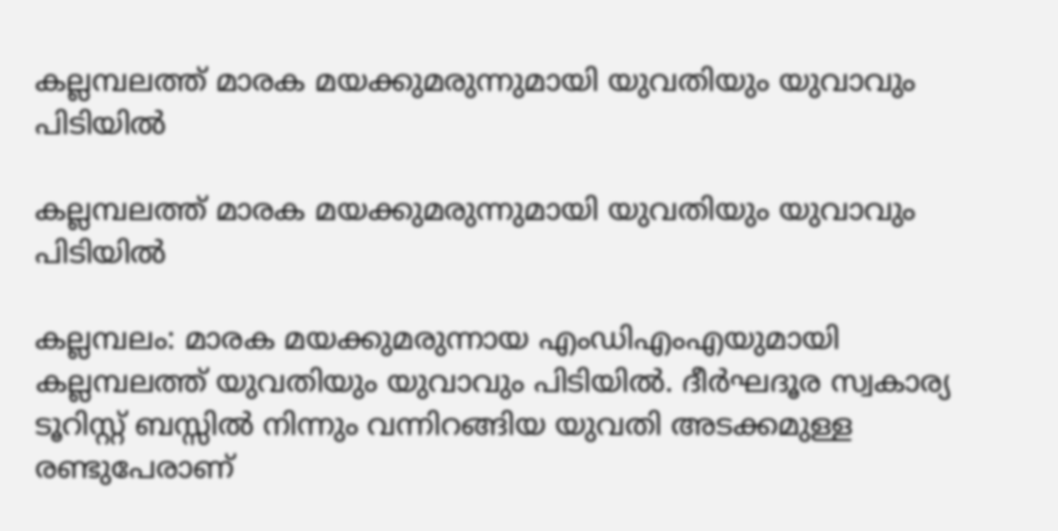കല്ലമ്പലത്ത് മാരക മയക്കുമരുന്നുമായി യുവതിയും യുവാവും പിടിയിൽ

കല്ലമ്പലത്ത് മാരക മയക്കുമരുന്നുമായി യുവതിയും യുവാവും പിടിയിൽ

കല്ലമ്പലം: മാരക മയക്കുമരുന്നായ എംഡിഎംഎയുമായി കല്ലമ്പലത്ത് യുവതിയും യുവാവും പിടിയിൽ. ദീർഘദൂര സ്വകാര്യ ടൂറിസ്റ്റ് ബസ്സിൽ നിന്നും വന്നിറങ്ങിയ യുവതി അടക്കമുള്ള രണ്ടുപേരാണ്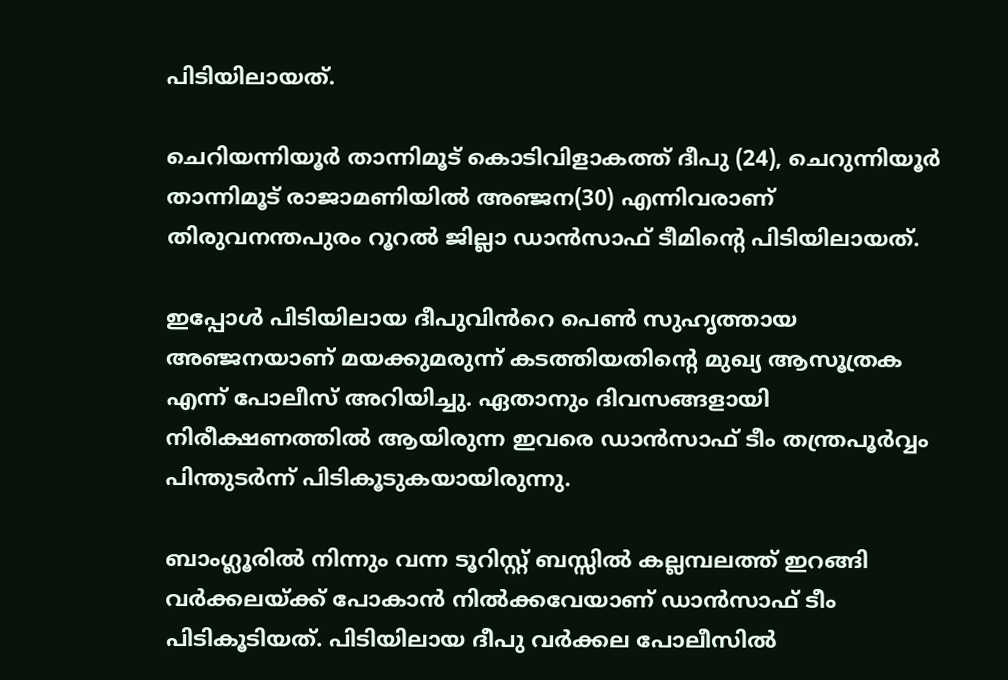പിടിയിലായത്.

ചെറിയന്നിയൂർ താന്നിമൂട് കൊടിവിളാകത്ത് ദീപു (24), ചെറുന്നിയൂർ താന്നിമൂട് രാജാമണിയിൽ അഞ്ജന(30) എന്നിവരാണ് തിരുവനന്തപുരം റൂറൽ ജില്ലാ ഡാൻസാഫ് ടീമിന്റെ പിടിയിലായത്.

ഇപ്പോൾ പിടിയിലായ ദീപുവിൻറെ പെൺ സുഹൃത്തായ അഞ്ജനയാണ് മയക്കുമരുന്ന് കടത്തിയതിന്റെ മുഖ്യ ആസൂത്രക എന്ന് പോലീസ് അറിയിച്ചു. ഏതാനും ദിവസങ്ങളായി നിരീക്ഷണത്തിൽ ആയിരുന്ന ഇവരെ ഡാൻസാഫ് ടീം തന്ത്രപൂർവ്വം പിന്തുടർന്ന് പിടികൂടുകയായിരുന്നു.

ബാംഗ്ലൂരിൽ നിന്നും വന്ന ടൂറിസ്റ്റ് ബസ്സിൽ കല്ലമ്പലത്ത് ഇറങ്ങി വർക്കലയ്ക്ക് പോകാൻ നിൽക്കവേയാണ് ഡാൻസാഫ് ടീം പിടികൂടിയത്. പിടിയിലായ ദീപു വർക്കല പോലീസിൽ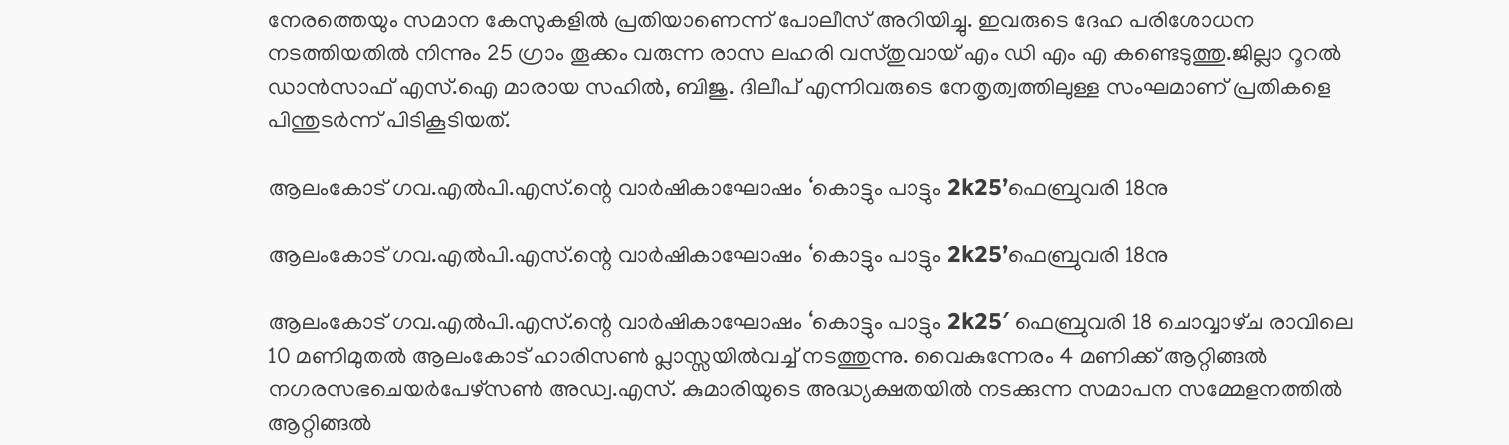നേരത്തെയും സമാന കേസുകളിൽ പ്രതിയാണെന്ന് പോലീസ് അറിയിച്ചു. ഇവരുടെ ദേഹ പരിശോധന നടത്തിയതിൽ നിന്നും 25 ഗ്രാം തൂക്കം വരുന്ന രാസ ലഹരി വസ്തുവായ് എം ഡി എം എ കണ്ടെടുത്തു.ജില്ലാ റൂറൽ ഡാൻസാഫ് എസ്.ഐ മാരായ സഹിൽ, ബിജു. ദിലീപ് എന്നിവരുടെ നേതൃത്വത്തിലുള്ള സംഘമാണ് പ്രതികളെ പിന്തുടർന്ന് പിടികൂടിയത്.

ആലംകോട് ഗവ.എൽപി.എസ്.ന്റെ വാർഷികാഘോഷം ‘കൊട്ടും പാട്ടും 2k25’ഫെബ്രുവരി 18നു

ആലംകോട് ഗവ.എൽപി.എസ്.ന്റെ വാർഷികാഘോഷം ‘കൊട്ടും പാട്ടും 2k25’ഫെബ്രുവരി 18നു

ആലംകോട് ഗവ.എൽപി.എസ്.ന്റെ വാർഷികാഘോഷം ‘കൊട്ടും പാട്ടും 2k25′ ഫെബ്രുവരി 18 ചൊവ്വാഴ്‌ച രാവിലെ 10 മണിമുതൽ ആലംകോട് ഹാരിസൺ പ്ലാസ്സയിൽവച്ച് നടത്തുന്നു. വൈകുന്നേരം 4 മണിക്ക് ആറ്റിങ്ങൽ നഗരസഭചെയർപേഴ്‌സൺ അഡ്വ.എസ്. കുമാരിയുടെ അദ്ധ്യക്ഷതയിൽ നടക്കുന്ന സമാപന സമ്മേളനത്തിൽ ആറ്റിങ്ങൽ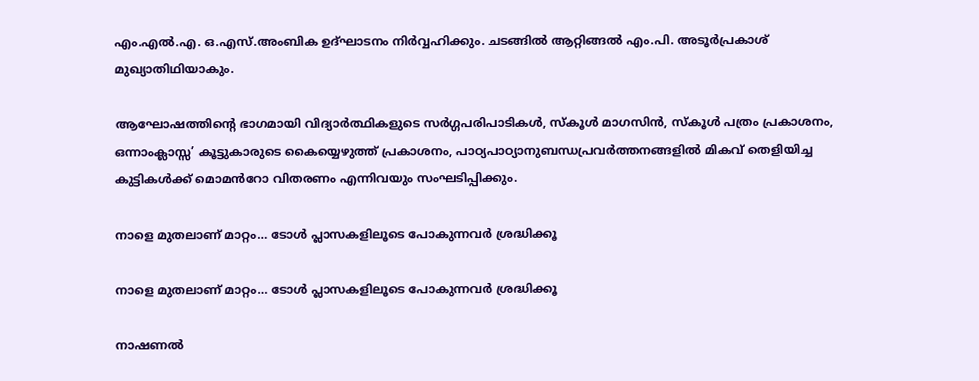എം.എൽ.എ. ഒ.എസ്.അംബിക ഉദ്ഘാടനം നിർവ്വഹിക്കും. ചടങ്ങിൽ ആറ്റിങ്ങൽ എം.പി. അടൂർപ്രകാശ് മുഖ്യാതിഥിയാകും.

ആഘോഷത്തിൻ്റെ ഭാഗമായി വിദ്യാർത്ഥികളുടെ സർഗ്ഗപരിപാടികൾ, സ്‌കൂൾ മാഗസിൻ, സ്‌കൂൾ പത്രം പ്രകാശനം, ഒന്നാംക്ലാസ്സ’ കൂട്ടുകാരുടെ കൈയ്യെഴുത്ത് പ്രകാശനം, പാഠ്യപാഠ്യാനുബന്ധപ്രവർത്തനങ്ങളിൽ മികവ് തെളിയിച്ച കുട്ടികൾക്ക് മൊമൻറോ വിതരണം എന്നിവയും സംഘടിപ്പിക്കും.

നാളെ മുതലാണ് മാറ്റം… ടോള്‍ പ്ലാസകളിലൂടെ പോകുന്നവര്‍ ശ്രദ്ധിക്കൂ

നാളെ മുതലാണ് മാറ്റം… ടോള്‍ പ്ലാസകളിലൂടെ പോകുന്നവര്‍ ശ്രദ്ധിക്കൂ

നാഷണല്‍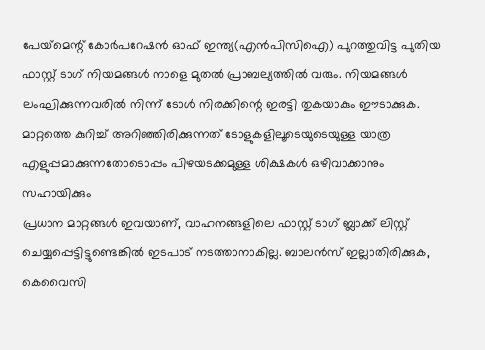പേയ്‌മെന്റ് കോര്‍പറേഷന്‍ ഓഫ് ഇന്ത്യ(എന്‍പിസിഐ) പുറത്തുവിട്ട പുതിയ ഫാസ്റ്റ് ടാഗ് നിയമങ്ങള്‍ നാളെ മുതല്‍ പ്രാബല്യത്തില്‍ വരും. നിയമങ്ങള്‍ ലംഘിക്കുന്നവരില്‍ നിന്ന് ടോള്‍ നിരക്കിന്റെ ഇരട്ടി തുകയാകും ഈടാക്കുക. മാറ്റത്തെ കുറിച്ച് അറിഞ്ഞിരിക്കുന്നത് ടോളുകളിലൂടെയുടെയുള്ള യാത്ര എളുപ്പമാക്കുന്നതോടൊപ്പം പിഴയടക്കമുള്ള ശിക്ഷകള്‍ ഒഴിവാക്കാനും സഹായിക്കും
പ്രധാന മാറ്റങ്ങള്‍ ഇവയാണ്, വാഹനങ്ങളിലെ ഫാസ്റ്റ് ടാഗ് ബ്ലാക്ക് ലിസ്റ്റ് ചെയ്യപ്പെട്ടിട്ടുണ്ടെങ്കില്‍ ഇടപാട് നടത്താനാകില്ല. ബാലന്‍സ് ഇല്ലാതിരിക്കുക, കെവൈസി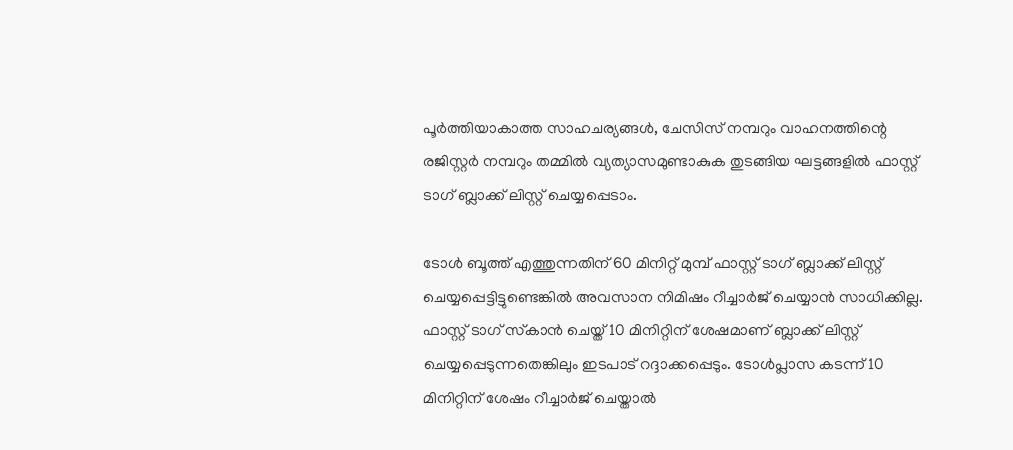പൂര്‍ത്തിയാകാത്ത സാഹചര്യങ്ങള്‍, ചേസിസ് നമ്പറും വാഹനത്തിന്റെ രജിസ്റ്റര്‍ നമ്പറും തമ്മില്‍ വ്യത്യാസമുണ്ടാകുക തുടങ്ങിയ ഘട്ടങ്ങളില്‍ ഫാസ്റ്റ് ടാഗ് ബ്ലാക്ക് ലിസ്റ്റ് ചെയ്യപ്പെടാം.

ടോള്‍ ബൂത്ത് എത്തുന്നതിന് 60 മിനിറ്റ് മുമ്പ് ഫാസ്റ്റ് ടാഗ് ബ്ലാക്ക് ലിസ്റ്റ് ചെയ്യപ്പെട്ടിട്ടുണ്ടെങ്കില്‍ അവസാന നിമിഷം റീച്ചാര്‍ജ് ചെയ്യാന്‍ സാധിക്കില്ല. ഫാസ്റ്റ് ടാഗ് സ്‌കാന്‍ ചെയ്ത് 10 മിനിറ്റിന് ശേഷമാണ് ബ്ലാക്ക് ലിസ്റ്റ് ചെയ്യപ്പെടുന്നതെങ്കിലും ഇടപാട് റദ്ദാക്കപ്പെടും. ടോള്‍പ്ലാസ കടന്ന് 10 മിനിറ്റിന് ശേഷം റീച്ചാര്‍ജ് ചെയ്താല്‍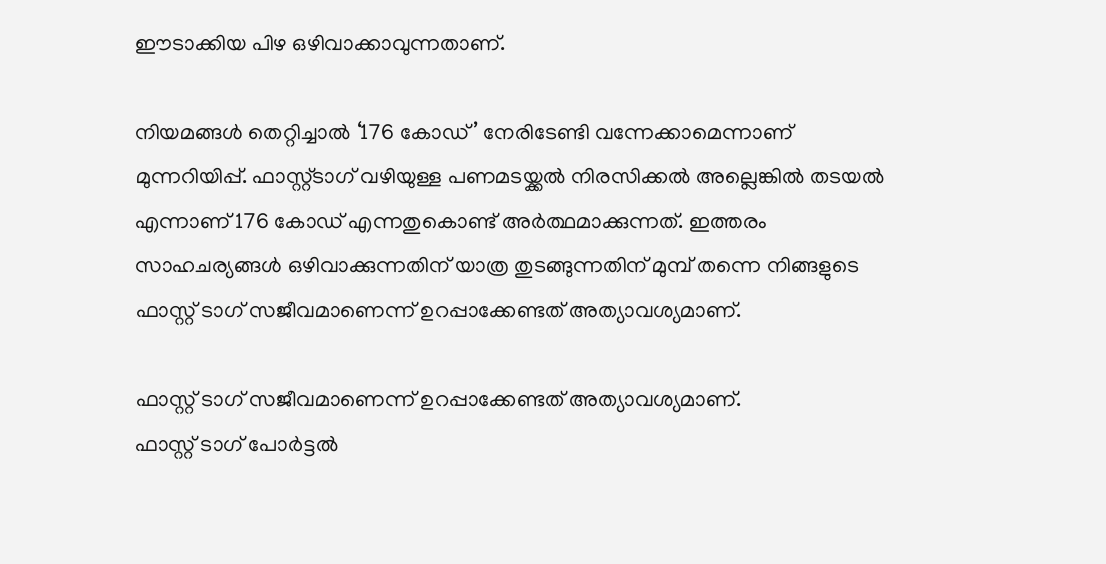ഈടാക്കിയ പിഴ ഒഴിവാക്കാവുന്നതാണ്.

നിയമങ്ങള്‍ തെറ്റിച്ചാല്‍ ‘176 കോഡ്’ നേരിടേണ്ടി വന്നേക്കാമെന്നാണ് മുന്നറിയിപ്പ്. ഫാസ്റ്റ്ടാഗ് വഴിയുള്ള പണമടയ്ക്കല്‍ നിരസിക്കല്‍ അല്ലെങ്കില്‍ തടയല്‍ എന്നാണ് 176 കോഡ് എന്നതുകൊണ്ട് അര്‍ത്ഥമാക്കുന്നത്. ഇത്തരം സാഹചര്യങ്ങള്‍ ഒഴിവാക്കുന്നതിന് യാത്ര തുടങ്ങുന്നതിന് മുമ്പ് തന്നെ നിങ്ങളുടെ ഫാസ്റ്റ് ടാഗ് സജീവമാണെന്ന് ഉറപ്പാക്കേണ്ടത് അത്യാവശ്യമാണ്.

ഫാസ്റ്റ് ടാഗ് സജീവമാണെന്ന് ഉറപ്പാക്കേണ്ടത് അത്യാവശ്യമാണ്.
ഫാസ്റ്റ് ടാഗ് പോര്‍ട്ടല്‍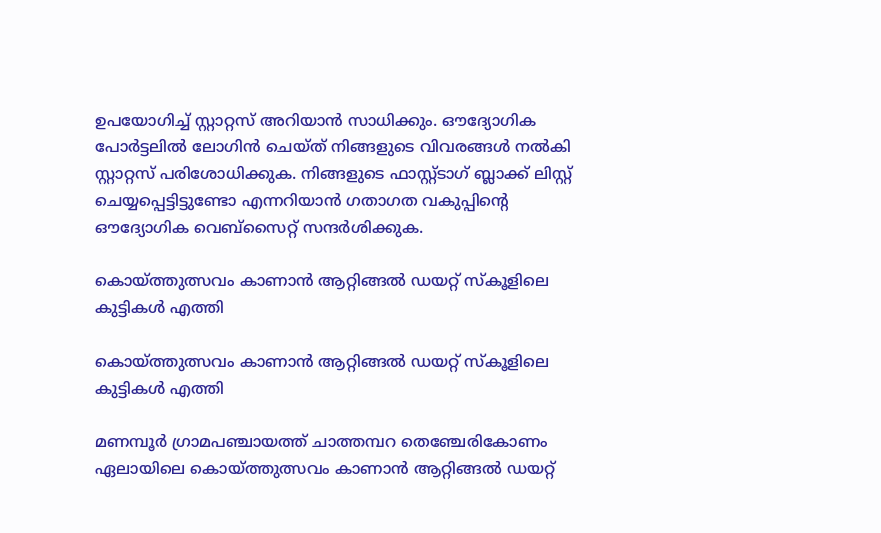ഉപയോഗിച്ച് സ്റ്റാറ്റസ് അറിയാന്‍ സാധിക്കും. ഔദ്യോഗിക പോര്‍ട്ടലില്‍ ലോഗിന്‍ ചെയ്ത് നിങ്ങളുടെ വിവരങ്ങള്‍ നല്‍കി സ്റ്റാറ്റസ് പരിശോധിക്കുക. നിങ്ങളുടെ ഫാസ്റ്റ്ടാഗ് ബ്ലാക്ക് ലിസ്റ്റ് ചെയ്യപ്പെട്ടിട്ടുണ്ടോ എന്നറിയാന്‍ ഗതാഗത വകുപ്പിന്റെ ഔദ്യോഗിക വെബ്‌സൈറ്റ് സന്ദര്‍ശിക്കുക.

കൊയ്ത്തുത്സവം കാണാൻ ആറ്റിങ്ങൽ ഡയറ്റ് സ്കൂളിലെ കുട്ടികൾ എത്തി

കൊയ്ത്തുത്സവം കാണാൻ ആറ്റിങ്ങൽ ഡയറ്റ് സ്കൂളിലെ കുട്ടികൾ എത്തി

മണമ്പൂർ ഗ്രാമപഞ്ചായത്ത് ചാത്തമ്പറ തെഞ്ചേരികോണം ഏലായിലെ കൊയ്ത്തുത്സവം കാണാൻ ആറ്റിങ്ങൽ ഡയറ്റ്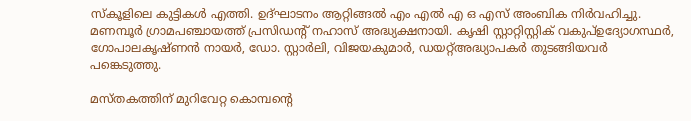സ്കൂളിലെ കുട്ടികൾ എത്തി. ഉദ്ഘാടനം ആറ്റിങ്ങൽ എം എൽ എ ഒ എസ് അംബിക നിർവഹിച്ചു. മണമ്പൂർ ഗ്രാമപഞ്ചായത്ത് പ്രസിഡൻ്റ് നഹാസ് അദ്ധ്യക്ഷനായി. കൃഷി സ്റ്റാറ്റിസ്റ്റിക് വകുപ്ഉദ്യോഗസ്ഥർ, ഗോപാലകൃഷ്ണൻ നായർ, ഡോ. സ്റ്റാർലി, വിജയകുമാർ, ഡയറ്റ്അദ്ധ്യാപകർ തുടങ്ങിയവർ പങ്കെടുത്തു.

മസ്തകത്തിന് മുറിവേറ്റ കൊമ്പന്റെ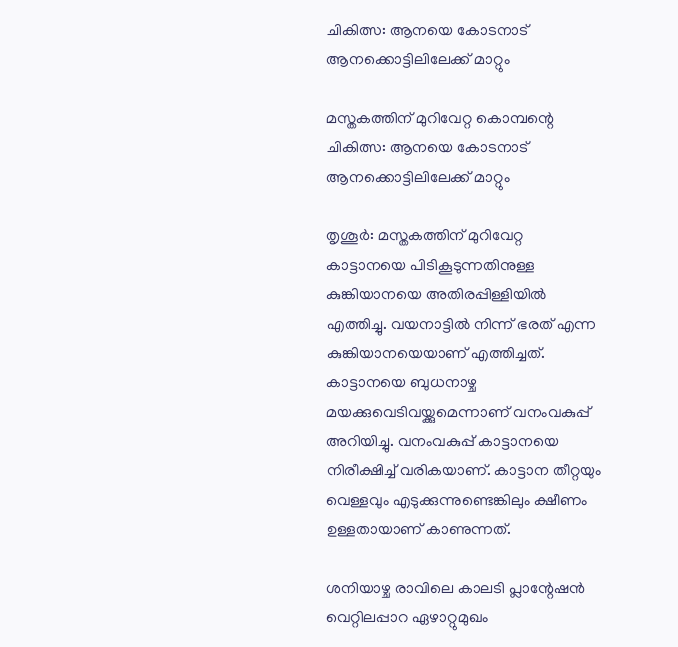ചികിത്സ: ആനയെ കോടനാട് ആനക്കൊട്ടിലിലേക്ക് മാറ്റും

മസ്തകത്തിന് മുറിവേറ്റ കൊമ്പന്റെ ചികിത്സ: ആനയെ കോടനാട് ആനക്കൊട്ടിലിലേക്ക് മാറ്റും

തൃശൂർ: മസ്തകത്തിന് മുറിവേറ്റ കാട്ടാനയെ പിടികൂടുന്നതിനുള്ള കുങ്കിയാനയെ അതിരപ്പിള്ളിയില്‍ എത്തിച്ചു. വയനാട്ടില്‍ നിന്ന് ഭരത് എന്ന കുങ്കിയാനയെയാണ് എത്തിച്ചത്. കാട്ടാനയെ ബുധനാഴ്ച മയക്കുവെടിവയ്ക്കുമെന്നാണ് വനംവകുപ്പ് അറിയിച്ചു. വനംവകുപ്പ് കാട്ടാനയെ നിരീക്ഷിച്ച് വരികയാണ്. കാട്ടാന തീറ്റയും വെള്ളവും എടുക്കുന്നുണ്ടെങ്കിലും ക്ഷീണം ഉള്ളതായാണ് കാണുന്നത്.

ശനിയാഴ്ച രാവിലെ കാലടി പ്ലാന്റേഷന്‍ വെറ്റിലപ്പാറ ഏഴാറ്റുമുഖം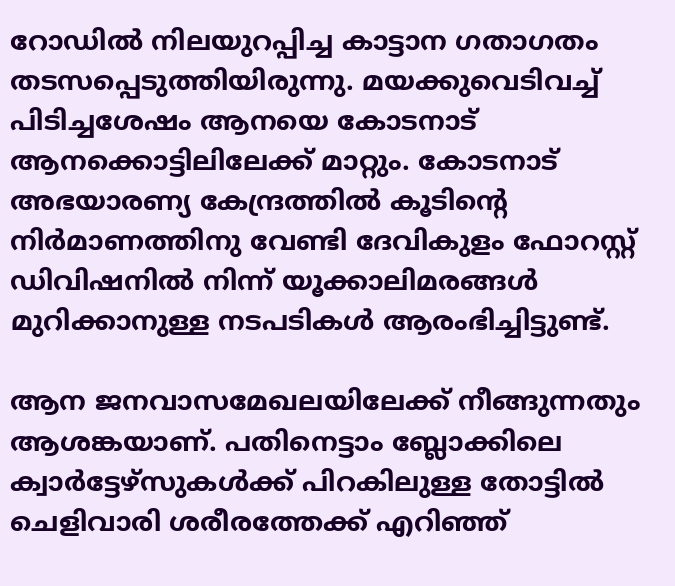റോഡില്‍ നിലയുറപ്പിച്ച കാട്ടാന ഗതാഗതം തടസപ്പെടുത്തിയിരുന്നു. മയക്കുവെടിവച്ച് പിടിച്ചശേഷം ആനയെ കോടനാട് ആനക്കൊട്ടിലിലേക്ക് മാറ്റും. കോടനാട് അഭയാരണ്യ കേന്ദ്രത്തില്‍ കൂടിന്റെ നിര്‍മാണത്തിനു വേണ്ടി ദേവികുളം ഫോറസ്റ്റ് ഡിവിഷനില്‍ നിന്ന് യൂക്കാലിമരങ്ങള്‍ മുറിക്കാനുള്ള നടപടികള്‍ ആരംഭിച്ചിട്ടുണ്ട്.

ആന ജനവാസമേഖലയിലേക്ക് നീങ്ങുന്നതും ആശങ്കയാണ്. പതിനെട്ടാം ബ്ലോക്കിലെ ക്വാര്‍ട്ടേഴ്സുകള്‍ക്ക് പിറകിലുള്ള തോട്ടില്‍ ചെളിവാരി ശരീരത്തേക്ക് എറിഞ്ഞ്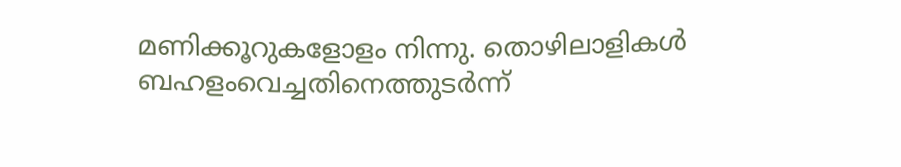മണിക്കൂറുകളോളം നിന്നു. തൊഴിലാളികള്‍ ബഹളംവെച്ചതിനെത്തുടര്‍ന്ന്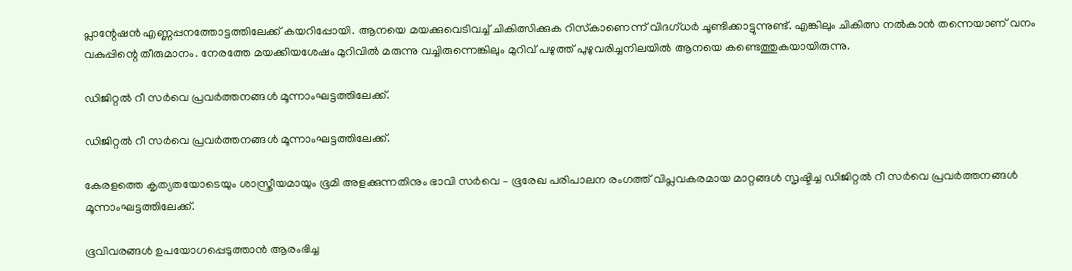പ്ലാന്റേഷന്‍ എണ്ണപ്പനത്തോട്ടത്തിലേക്ക് കയറിപ്പോയി. ആനയെ മയക്കുവെടിവച്ച് ചികിത്സിക്കുക റിസ്‌കാണെന്ന് വിദഗ്ധര്‍ ചൂണ്ടിക്കാട്ടുന്നുണ്ട്. എങ്കിലും ചികിത്സ നല്‍കാന്‍ തന്നെയാണ് വനം വകുപ്പിന്റെ തീരുമാനം. നേരത്തേ മയക്കിയശേഷം മുറിവില്‍ മരുന്നു വച്ചിരുന്നെങ്കിലും മുറിവ് പഴുത്ത് പുഴുവരിച്ചനിലയില്‍ ആനയെ കണ്ടെത്തുകയായിരുന്നു.

ഡിജിറ്റൽ റീ സർവെ പ്രവർത്തനങ്ങൾ മൂന്നാംഘട്ടത്തിലേക്ക്.

ഡിജിറ്റൽ റീ സർവെ പ്രവർത്തനങ്ങൾ മൂന്നാംഘട്ടത്തിലേക്ക്.

കേരളത്തെ കൃത്യതയോടെയും ശാസ്ത്രീയമായും ഭൂമി അളക്കുന്നതിനും ഭാവി സർവെ – ഭൂരേഖ പരിപാലന രംഗത്ത് വിപ്ലവകരമായ മാറ്റങ്ങൾ സൃഷ്ടിച്ച ഡിജിറ്റൽ റീ സർവെ പ്രവർത്തനങ്ങൾ മൂന്നാംഘട്ടത്തിലേക്ക്.

ഭൂവിവരങ്ങൾ ഉപയോഗപ്പെടുത്താൻ ആരംഭിച്ച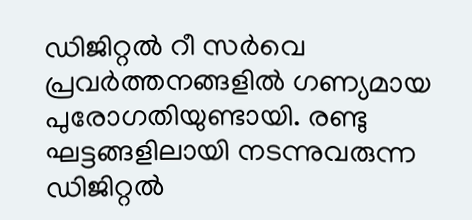ഡിജിറ്റൽ റീ സർവെ പ്രവർത്തനങ്ങളിൽ ഗണ്യമായ പുരോഗതിയുണ്ടായി. രണ്ടു ഘട്ടങ്ങളിലായി നടന്നുവരുന്ന ഡിജിറ്റൽ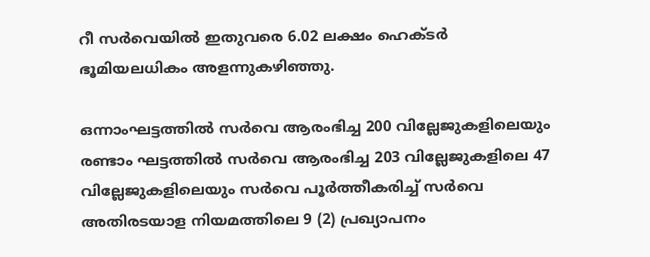റീ സർവെയിൽ ഇതുവരെ 6.02 ലക്ഷം ഹെക്ടർ ഭൂമിയലധികം അളന്നുകഴിഞ്ഞു.

ഒന്നാംഘട്ടത്തിൽ സർവെ ആരംഭിച്ച 200 വില്ലേജുകളിലെയും രണ്ടാം ഘട്ടത്തിൽ സർവെ ആരംഭിച്ച 203 വില്ലേജുകളിലെ 47 വില്ലേജുകളിലെയും സർവെ പൂർത്തീകരിച്ച് സർവെ അതിരടയാള നിയമത്തിലെ 9 (2) പ്രഖ്യാപനം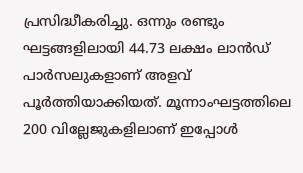പ്രസിദ്ധീകരിച്ചു. ഒന്നും രണ്ടും ഘട്ടങ്ങളിലായി 44.73 ലക്ഷം ലാൻഡ് പാർസലുകളാണ് അളവ് പൂർത്തിയാക്കിയത്. മൂന്നാംഘട്ടത്തിലെ 200 വില്ലേജുകളിലാണ് ഇപ്പോൾ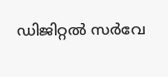ഡിജിറ്റൽ സർവേ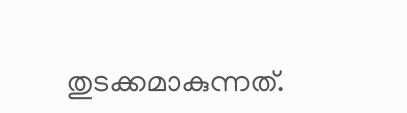തുടക്കമാകുന്നത്.